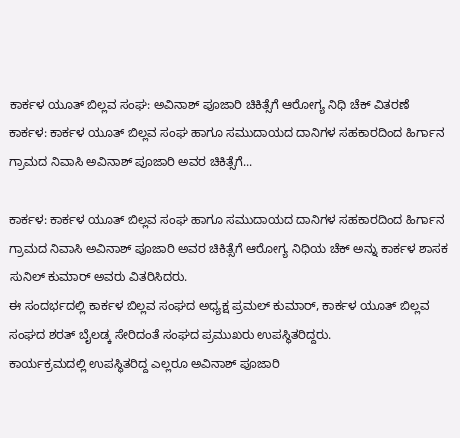ಕಾರ್ಕಳ ಯೂತ್ ಬಿಲ್ಲವ ಸಂಘ: ಅವಿನಾಶ್ ಪೂಜಾರಿ ಚಿಕಿತ್ಸೆಗೆ ಆರೋಗ್ಯ ನಿಧಿ ಚೆಕ್ ವಿತರಣೆ
ಕಾರ್ಕಳ: ಕಾರ್ಕಳ ಯೂತ್ ಬಿಲ್ಲವ ಸಂಘ ಹಾಗೂ ಸಮುದಾಯದ ದಾನಿಗಳ ಸಹಕಾರದಿಂದ ಹಿರ್ಗಾನ ಗ್ರಾಮದ ನಿವಾಸಿ ಅವಿನಾಶ್ ಪೂಜಾರಿ ಅವರ ಚಿಕಿತ್ಸೆಗೆ...

ಕಾರ್ಕಳ: ಕಾರ್ಕಳ ಯೂತ್ ಬಿಲ್ಲವ ಸಂಘ ಹಾಗೂ ಸಮುದಾಯದ ದಾನಿಗಳ ಸಹಕಾರದಿಂದ ಹಿರ್ಗಾನ ಗ್ರಾಮದ ನಿವಾಸಿ ಅವಿನಾಶ್ ಪೂಜಾರಿ ಅವರ ಚಿಕಿತ್ಸೆಗೆ ಆರೋಗ್ಯ ನಿಧಿಯ ಚೆಕ್ ಅನ್ನು ಕಾರ್ಕಳ ಶಾಸಕ ಸುನಿಲ್ ಕುಮಾರ್ ಅವರು ವಿತರಿಸಿದರು.
ಈ ಸಂದರ್ಭದಲ್ಲಿ ಕಾರ್ಕಳ ಬಿಲ್ಲವ ಸಂಘದ ಅಧ್ಯಕ್ಷ ಪ್ರಮಲ್ ಕುಮಾರ್, ಕಾರ್ಕಳ ಯೂತ್ ಬಿಲ್ಲವ ಸಂಘದ ಶರತ್ ಬೈಲಡ್ಕ ಸೇರಿದಂತೆ ಸಂಘದ ಪ್ರಮುಖರು ಉಪಸ್ಥಿತರಿದ್ದರು.
ಕಾರ್ಯಕ್ರಮದಲ್ಲಿ ಉಪಸ್ಥಿತರಿದ್ದ ಎಲ್ಲರೂ ಅವಿನಾಶ್ ಪೂಜಾರಿ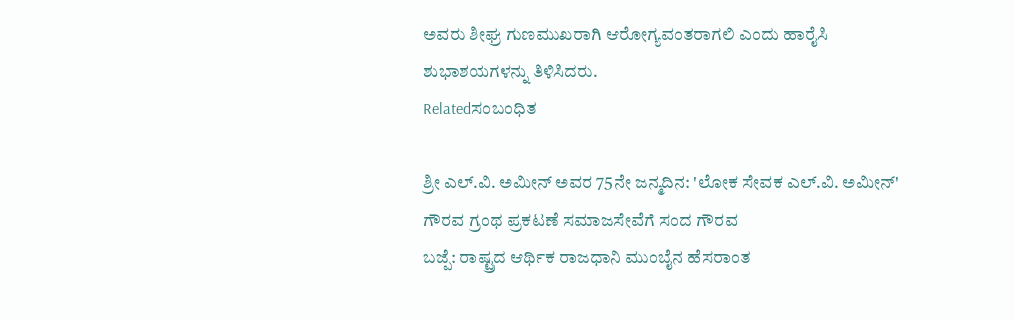ಅವರು ಶೀಘ್ರ ಗುಣಮುಖರಾಗಿ ಆರೋಗ್ಯವಂತರಾಗಲಿ ಎಂದು ಹಾರೈಸಿ ಶುಭಾಶಯಗಳನ್ನು ತಿಳಿಸಿದರು.
Relatedಸಂಬಂಧಿತ

ಶ್ರೀ ಎಲ್.ವಿ. ಅಮೀನ್ ಅವರ 75ನೇ ಜನ್ಮದಿನ: 'ಲೋಕ ಸೇವಕ ಎಲ್.ವಿ. ಅಮೀನ್' ಗೌರವ ಗ್ರಂಥ ಪ್ರಕಟಣೆ ಸಮಾಜಸೇವೆಗೆ ಸಂದ ಗೌರವ
ಬಜ್ಪೆ: ರಾಷ್ಟ್ರದ ಆರ್ಥಿಕ ರಾಜಧಾನಿ ಮುಂಬೈನ ಹೆಸರಾಂತ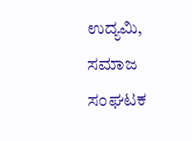ಉದ್ಯಮಿ, ಸಮಾಜ ಸಂಘಟಕ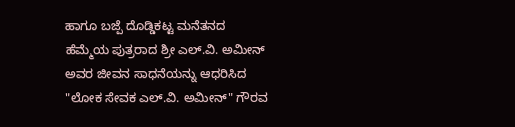ಹಾಗೂ ಬಜ್ಪೆ ದೊಡ್ಡಿಕಟ್ಟ ಮನೆತನದ ಹೆಮ್ಮೆಯ ಪುತ್ರರಾದ ಶ್ರೀ ಎಲ್.ವಿ. ಅಮೀನ್ ಅವರ ಜೀವನ ಸಾಧನೆಯನ್ನು ಆಧರಿಸಿದ "ಲೋಕ ಸೇವಕ ಎಲ್.ವಿ. ಅಮೀನ್" ಗೌರವ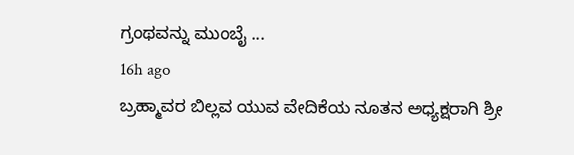ಗ್ರಂಥವನ್ನು ಮುಂಬೈ ...
16h ago
ಬ್ರಹ್ಮಾವರ ಬಿಲ್ಲವ ಯುವ ವೇದಿಕೆಯ ನೂತನ ಅಧ್ಯಕ್ಷರಾಗಿ ಶ್ರೀ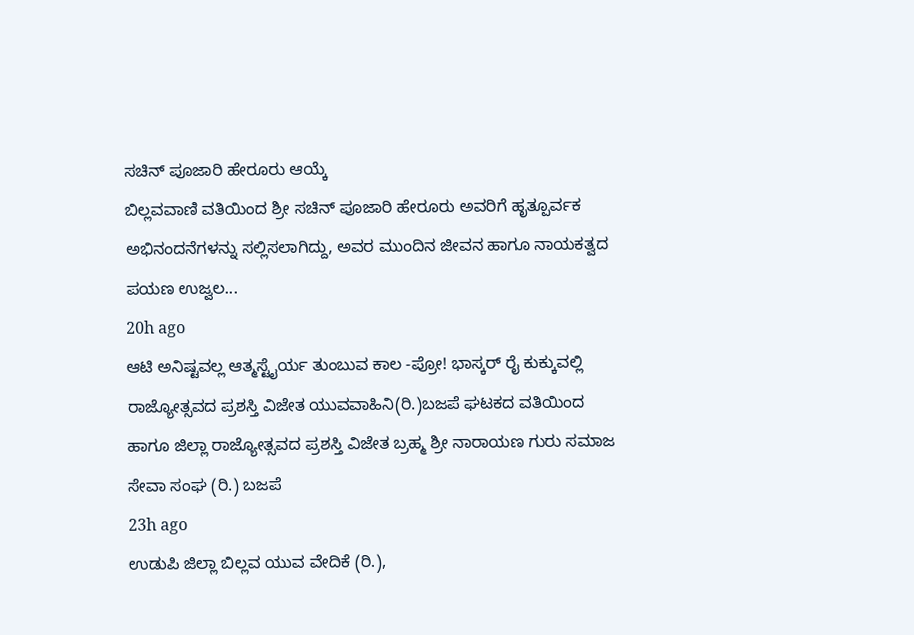ಸಚಿನ್ ಪೂಜಾರಿ ಹೇರೂರು ಆಯ್ಕೆ
ಬಿಲ್ಲವವಾಣಿ ವತಿಯಿಂದ ಶ್ರೀ ಸಚಿನ್ ಪೂಜಾರಿ ಹೇರೂರು ಅವರಿಗೆ ಹೃತ್ಪೂರ್ವಕ ಅಭಿನಂದನೆಗಳನ್ನು ಸಲ್ಲಿಸಲಾಗಿದ್ದು, ಅವರ ಮುಂದಿನ ಜೀವನ ಹಾಗೂ ನಾಯಕತ್ವದ ಪಯಣ ಉಜ್ವಲ...
20h ago
ಆಟಿ ಅನಿಷ್ಟವಲ್ಲ ಆತ್ಮಸ್ಟೈರ್ಯ ತುಂಬುವ ಕಾಲ -ಪ್ರೋ! ಭಾಸ್ಕರ್ ರೈ ಕುಕ್ಕುವಲ್ಲಿ
ರಾಜ್ಯೋತ್ಸವದ ಪ್ರಶಸ್ತಿ ವಿಜೇತ ಯುವವಾಹಿನಿ(ರಿ.)ಬಜಪೆ ಘಟಕದ ವತಿಯಿಂದ ಹಾಗೂ ಜಿಲ್ಲಾ ರಾಜ್ಯೋತ್ಸವದ ಪ್ರಶಸ್ತಿ ವಿಜೇತ ಬ್ರಹ್ಮ ಶ್ರೀ ನಾರಾಯಣ ಗುರು ಸಮಾಜ ಸೇವಾ ಸಂಘ (ರಿ.) ಬಜಪೆ
23h ago
ಉಡುಪಿ ಜಿಲ್ಲಾ ಬಿಲ್ಲವ ಯುವ ವೇದಿಕೆ (ರಿ.),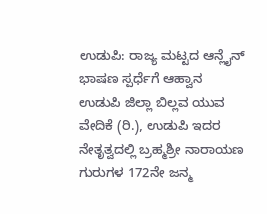ಉಡುಪಿ: ರಾಜ್ಯ ಮಟ್ಟದ ಆನ್ಲೈನ್ ಭಾಷಣ ಸ್ಪರ್ಧೆಗೆ ಆಹ್ವಾನ
ಉಡುಪಿ ಜಿಲ್ಲಾ ಬಿಲ್ಲವ ಯುವ ವೇದಿಕೆ (ರಿ.), ಉಡುಪಿ ಇದರ ನೇತೃತ್ವದಲ್ಲಿ ಬ್ರಹ್ಮಶ್ರೀ ನಾರಾಯಣ ಗುರುಗಳ 172ನೇ ಜನ್ಮ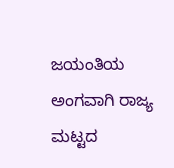ಜಯಂತಿಯ ಅಂಗವಾಗಿ ರಾಜ್ಯ ಮಟ್ಟದ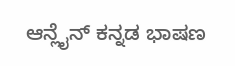ಆನ್ಲೈನ್ ಕನ್ನಡ ಭಾಷಣ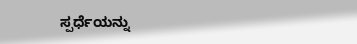ಸ್ಪರ್ಧೆಯನ್ನು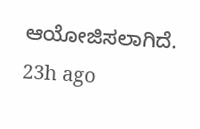ಆಯೋಜಿಸಲಾಗಿದೆ.
23h ago